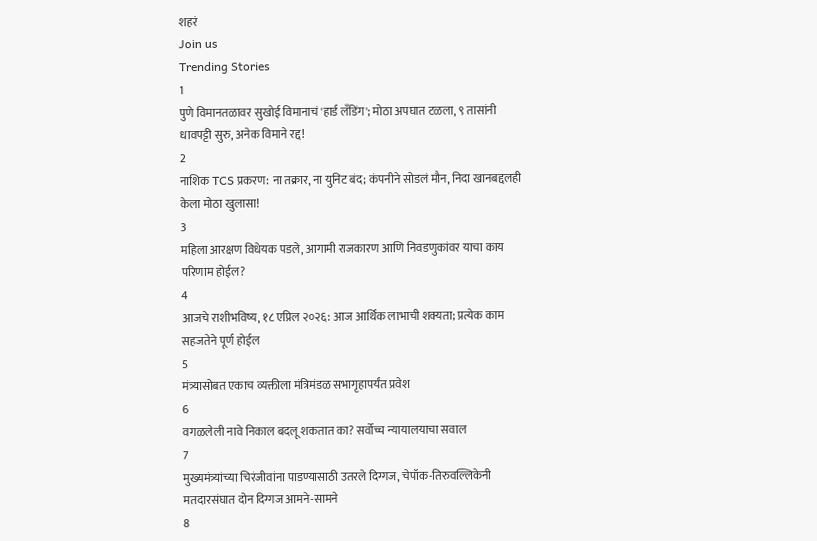शहरं
Join us
Trending Stories
1
पुणे विमानतळावर सुखोई विमानाचं 'हार्ड लँडिंग'; मोठा अपघात टळला, ९ तासांनी धावपट्टी सुरु, अनेक विमाने रद्द!
2
नाशिक TCS प्रकरण: ना तक्रार, ना युनिट बंद; कंपनीने सोडलं मौन, निदा खानबद्दलही केला मोठा खुलासा!
3
महिला आरक्षण विधेयक पडले, आगामी राजकारण आणि निवडणुकांवर याचा काय परिणाम होईल?
4
आजचे राशीभविष्य, १८ एप्रिल २०२६: आज आर्थिक लाभाची शक्यता; प्रत्येक काम सहजतेने पूर्ण होईल
5
मंत्र्यासोबत एकाच व्यक्तीला मंत्रिमंडळ सभागृहापर्यंत प्रवेश
6
वगळलेली नावे निकाल बदलू शकतात का? सर्वोच्च न्यायालयाचा सवाल
7
मुख्यमंत्र्यांच्या चिरंजीवांना पाडण्यासाठी उतरले दिग्गज, चेपॉक-तिरुवल्लिकेनी मतदारसंघात दोन दिग्गज आमने-सामने
8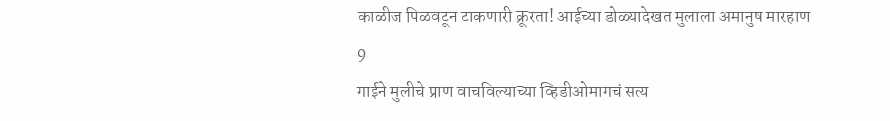काळीज पिळवटून टाकणारी क्रूरता! आईच्या डोळ्यादेखत मुलाला अमानुष मारहाण
9
गाईने मुलीचे प्राण वाचविल्याच्या व्हिडीओमागचं सत्य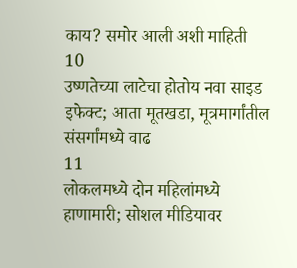काय? समोर आली अशी माहिती
10
उष्णतेच्या लाटेचा होतोय नवा साइड इफेक्ट; आता मूतखडा, मूत्रमार्गांतील संसर्गांमध्ये वाढ
11
लोकलमध्ये दोन महिलांमध्ये हाणामारी; सोशल मीडियावर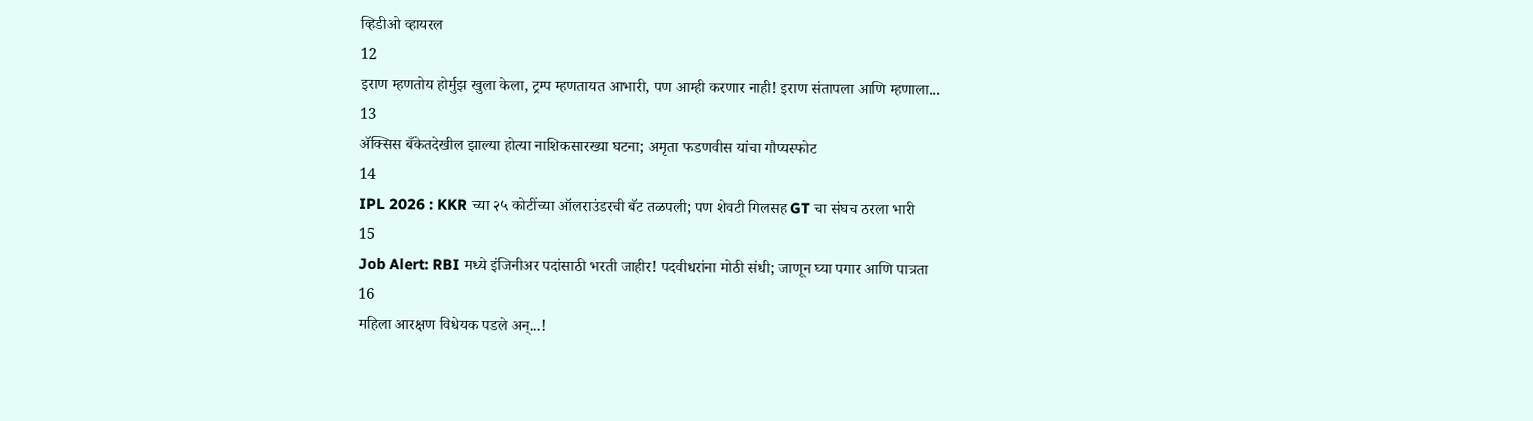व्हिडीओ व्हायरल
12
इराण म्हणतोय होर्मुझ खुला केला, ट्रम्प म्हणतायत आभारी, पण आम्ही करणार नाही! इराण संतापला आणि म्हणाला...
13
ॲक्सिस बँकेतदेखील झाल्या होत्या नाशिकसारख्या घटना; अमृता फडणवीस यांचा गौप्यस्फोट
14
IPL 2026 : KKR च्या २५ कोटींच्या ऑलराउंडरची बॅट तळपली; पण शेवटी गिलसह GT चा संघच ठरला भारी
15
Job Alert: RBI मध्ये इंजिनीअर पदांसाठी भरती जाहीर! पदवीधरांना मोठी संधी; जाणून घ्या पगार आणि पात्रता
16
महिला आरक्षण विधेयक पडले अन्...!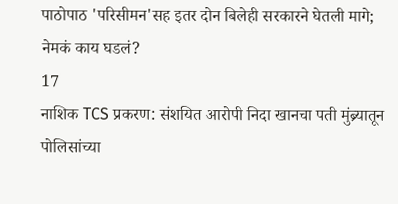पाठोपाठ 'परिसीमन'सह इतर दोन बिलेही सरकारने घेतली मागे; नेमकं काय घडलं?
17
नाशिक TCS प्रकरण: संशयित आरोपी निदा खानचा पती मुंब्र्यातून पोलिसांच्या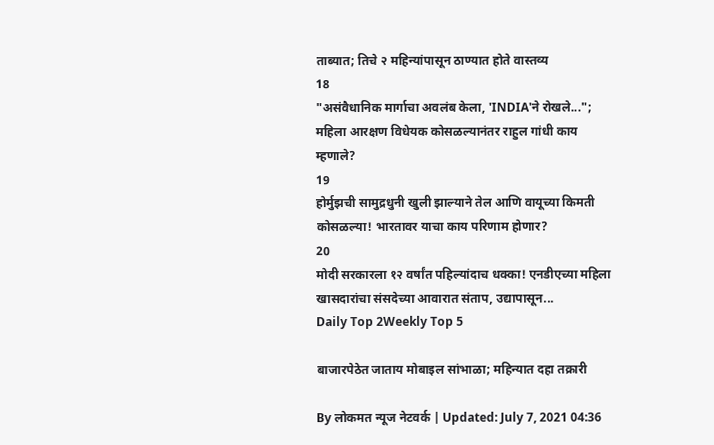ताब्यात; तिचे २ महिन्यांपासून ठाण्यात होते वास्तव्य
18
"असंवैधानिक मार्गाचा अवलंब केला, 'INDIA'ने रोखले..."; महिला आरक्षण विधेयक कोसळल्यानंतर राहुल गांधी काय म्हणाले?
19
होर्मुझची सामुद्रधुनी खुली झाल्याने तेल आणि वायूच्या किमती कोसळल्या! भारतावर याचा काय परिणाम होणार?
20
मोदी सरकारला १२ वर्षांत पहिल्यांदाच धक्का! एनडीएच्या महिला खासदारांचा संसदेच्या आवारात संताप, उद्यापासून...
Daily Top 2Weekly Top 5

बाजारपेठेत जाताय मोबाइल सांभाळा; महिन्यात दहा तक्रारी

By लोकमत न्यूज नेटवर्क | Updated: July 7, 2021 04:36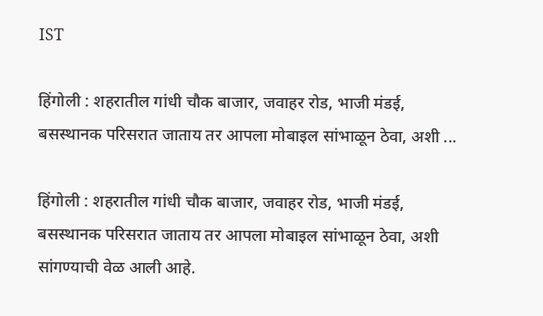IST

हिंगोली : शहरातील गांधी चौक बाजार, जवाहर रोड, भाजी मंडई, बसस्थानक परिसरात जाताय तर आपला मोबाइल सांभाळून ठेवा, अशी ...

हिंगोली : शहरातील गांधी चौक बाजार, जवाहर रोड, भाजी मंडई, बसस्थानक परिसरात जाताय तर आपला मोबाइल सांभाळून ठेवा, अशी सांगण्याची वेळ आली आहे.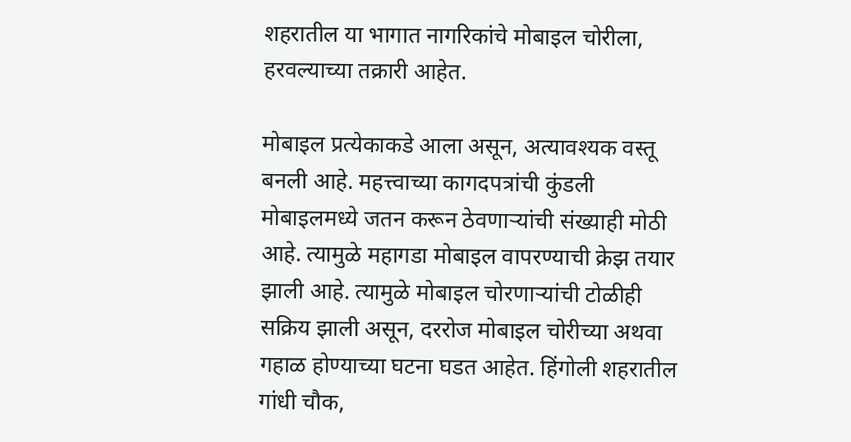शहरातील या भागात नागरिकांचे मोबाइल चोरीला, हरवल्याच्या तक्रारी आहेत.

मोबाइल प्रत्येकाकडे आला असून, अत्यावश्यक वस्तू बनली आहे. महत्त्वाच्या कागदपत्रांची कुंडली मोबाइलमध्ये जतन करून ठेवणाऱ्यांची संख्याही मोठी आहे. त्यामुळे महागडा मोबाइल वापरण्याची क्रेझ तयार झाली आहे. त्यामुळे मोबाइल चोरणाऱ्यांची टोळीही सक्रिय झाली असून, दररोज मोबाइल चोरीच्या अथवा गहाळ होण्याच्या घटना घडत आहेत. हिंगोली शहरातील गांधी चौक,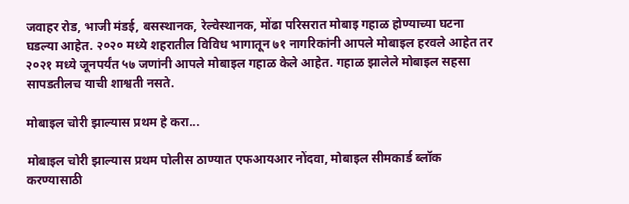जवाहर रोड, भाजी मंडई, बसस्थानक, रेल्वेस्थानक, मोंढा परिसरात मोबाइ गहाळ होण्याच्या घटना घडल्या आहेत. २०२० मध्ये शहरातील विविध भागातून ७१ नागरिकांनी आपले मोबाइल हरवले आहेत तर २०२१ मध्ये जूनपर्यंत ५७ जणांनी आपले मोबाइल गहाळ केले आहेत. गहाळ झालेले मोबाइल सहसा सापडतीलच याची शाश्वती नसते.

मोबाइल चोरी झाल्यास प्रथम हे करा...

मोबाइल चोरी झाल्यास प्रथम पोलीस ठाण्यात एफआयआर नोंदवा, मोबाइल सीमकार्ड ब्लॉक करण्यासाठी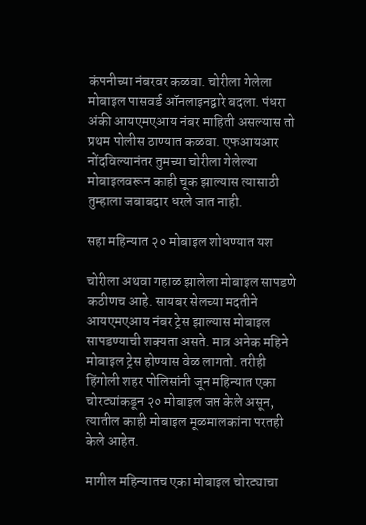कंपनीच्या नंबरवर कळवा. चोरीला गेलेला मोबाइल पासवर्ड ऑनलाइनद्वारे बदला. पंधरा अंकी आयएमएआय नंबर माहिती असल्यास तो प्रथम पोलीस ठाण्यात कळवा. एफआयआर नोंदविल्यानंतर तुमच्या चोरीला गेलेल्या मोबाइलवरून काही चूक झाल्यास त्यासाठी तुम्हाला जबाबदार धरले जात नाही.

सहा महिन्यात २० मोबाइल शोधण्यात यश

चोरीला अथवा गहाळ झालेला मोबाइल सापडणे कठीणच आहे. सायबर सेलच्या मदतीने आयएमएआय नंबर ट्रेस झाल्यास मोबाइल सापडण्याची शक्यता असते. मात्र अनेक महिने मोबाइल ट्रेस होण्यास वेळ लागतो. तरीही हिंगोली शहर पोलिसांनी जून महिन्यात एका चोरट्यांकडून २० मोबाइल जप्त केले असून, त्यातील काही मोबाइल मूळमालकांना परतही केले आहेत.

मागील महिन्यातच एका मोबाइल चोरट्याचा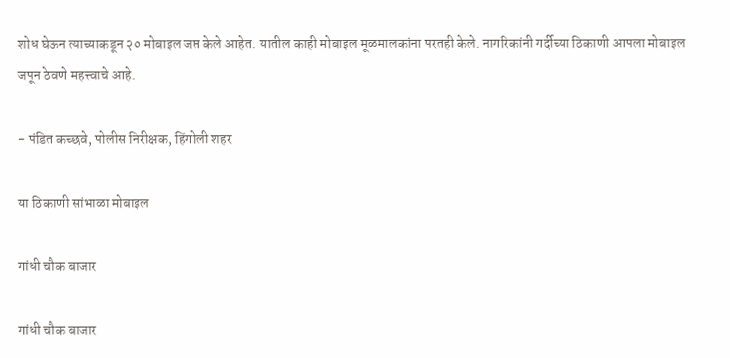शोध घेऊन त्याच्याकडून २० मोबाइल जप्त केले आहेत. यातील काही मोबाइल मूळमालकांना परतही केले. नागरिकांनी गर्दीच्या ठिकाणी आपला मोबाइल जपून ठेवणे महत्त्वाचे आहे.

- पंडित कच्छवे, पोलीस निरीक्षक, हिंगोली शहर

या ठिकाणी सांभाळा मोबाइल

गांधी चौक बाजार

गांधी चौक बाजार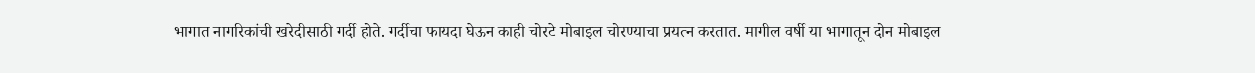भागात नागरिकांची खरेदीसाठी गर्दी होते. गर्दीचा फायदा घेऊन काही चोरटे मोबाइल चोरण्याचा प्रयत्न करतात. मागील वर्षी या भागातून दोन मोबाइल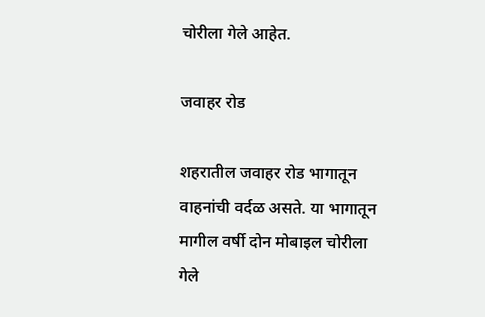चोरीला गेले आहेत.

जवाहर रोड

शहरातील जवाहर रोड भागातून वाहनांची वर्दळ असते. या भागातून मागील वर्षी दोन मोबाइल चोरीला गेले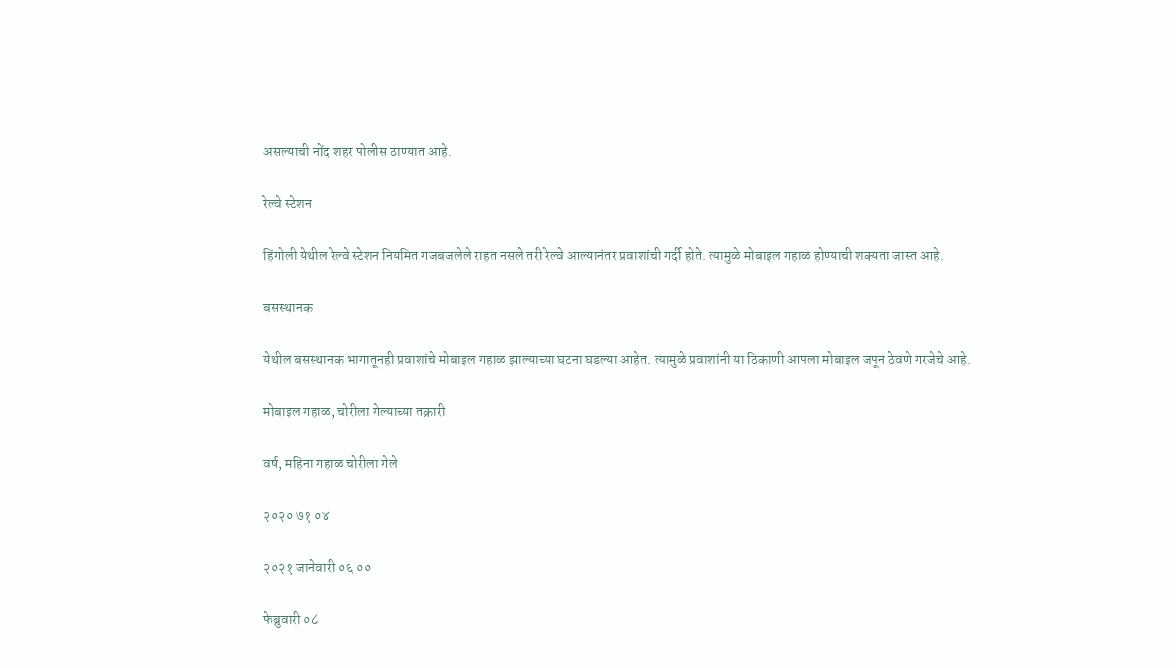असल्याची नोंद शहर पोलीस ठाण्यात आहे.

रेल्वे स्टेशन

हिंगोली येथील रेल्वे स्टेशन नियमित गजबजलेले राहत नसले तरी रेल्वे आल्यानंतर प्रवाशांची गर्दी होते. त्यामुळे मोबाइल गहाळ होण्याची शक्यता जास्त आहे.

बसस्थानक

येथील बसस्थानक भागातूनही प्रवाशांचे मोबाइल गहाळ झाल्याच्या घटना घडल्या आहेत. त्यामुळे प्रवाशांनी या ठिकाणी आपला मोबाइल जपून ठेवणे गरजेचे आहे.

मोबाइल गहाळ, चोरीला गेल्याच्या तक्रारी

वर्ष, महिना गहाळ चोरीला गेले

२०२० ७१ ०४

२०२१ जानेवारी ०६ ००

फेब्रुवारी ०८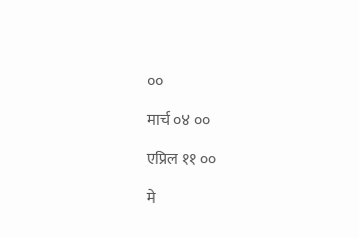००

मार्च ०४ ००

एप्रिल ११ ००

मे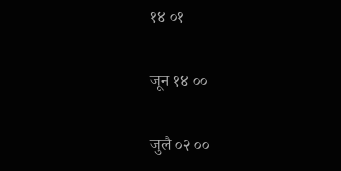१४ ०१

जून १४ ००

जुलै ०२ ००